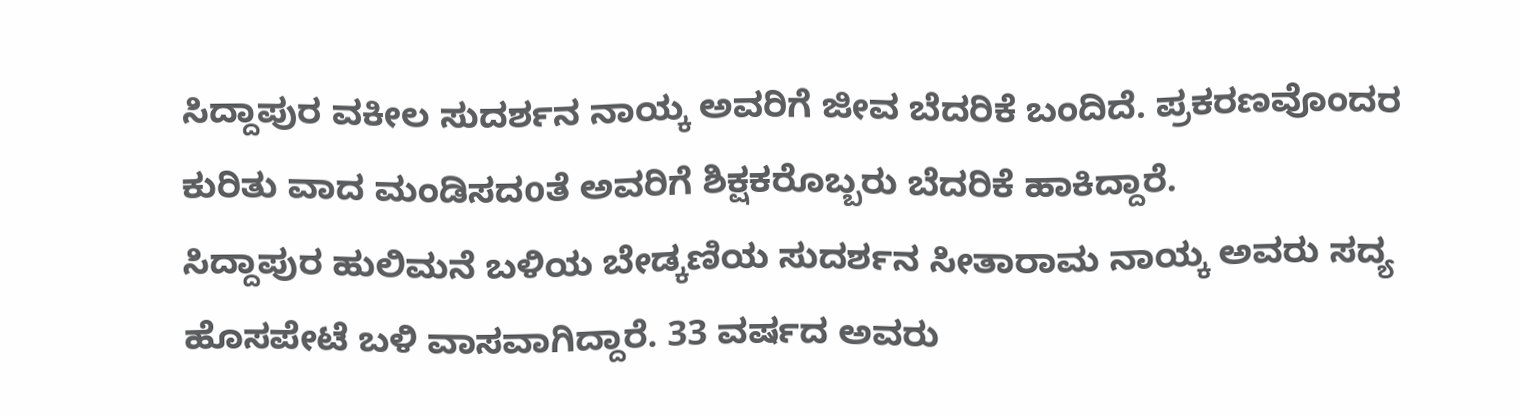ಸಿದ್ದಾಪುರ ವಕೀಲ ಸುದರ್ಶನ ನಾಯ್ಕ ಅವರಿಗೆ ಜೀವ ಬೆದರಿಕೆ ಬಂದಿದೆ. ಪ್ರಕರಣವೊಂದರ ಕುರಿತು ವಾದ ಮಂಡಿಸದoತೆ ಅವರಿಗೆ ಶಿಕ್ಷಕರೊಬ್ಬರು ಬೆದರಿಕೆ ಹಾಕಿದ್ದಾರೆ.
ಸಿದ್ದಾಪುರ ಹುಲಿಮನೆ ಬಳಿಯ ಬೇಡ್ಕಣಿಯ ಸುದರ್ಶನ ಸೀತಾರಾಮ ನಾಯ್ಕ ಅವರು ಸದ್ಯ ಹೊಸಪೇಟೆ ಬಳಿ ವಾಸವಾಗಿದ್ದಾರೆ. 33 ವರ್ಷದ ಅವರು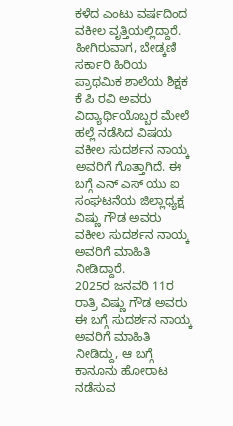ಕಳೆದ ಎಂಟು ವರ್ಷದಿಂದ ವಕೀಲ ವೃತ್ತಿಯಲ್ಲಿದ್ದಾರೆ. ಹೀಗಿರುವಾಗ, ಬೇಡ್ಕಣಿ ಸರ್ಕಾರಿ ಹಿರಿಯ ಪ್ರಾಥಮಿಕ ಶಾಲೆಯ ಶಿಕ್ಷಕ ಕೆ ಪಿ ರವಿ ಅವರು ವಿದ್ಯಾರ್ಥಿಯೊಬ್ಬರ ಮೇಲೆ ಹಲ್ಲೆ ನಡೆಸಿದ ವಿಷಯ ವಕೀಲ ಸುದರ್ಶನ ನಾಯ್ಕ ಅವರಿಗೆ ಗೊತ್ತಾಗಿದೆ. ಈ ಬಗ್ಗೆ ಎನ್ ಎಸ್ ಯು ಐ ಸಂಘಟನೆಯ ಜಿಲ್ಲಾಧ್ಯಕ್ಷ ವಿಷ್ಣು ಗೌಡ ಅವರು ವಕೀಲ ಸುದರ್ಶನ ನಾಯ್ಕ ಅವರಿಗೆ ಮಾಹಿತಿ ನೀಡಿದ್ದಾರೆ.
2025ರ ಜನವರಿ 11ರ ರಾತ್ರಿ ವಿಷ್ಣು ಗೌಡ ಅವರು ಈ ಬಗ್ಗೆ ಸುದರ್ಶನ ನಾಯ್ಕ ಅವರಿಗೆ ಮಾಹಿತಿ ನೀಡಿದ್ದು, ಆ ಬಗ್ಗೆ ಕಾನೂನು ಹೋರಾಟ ನಡೆಸುವ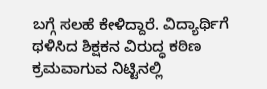ಬಗ್ಗೆ ಸಲಹೆ ಕೇಳಿದ್ದಾರೆ. ವಿದ್ಯಾರ್ಥಿಗೆ ಥಳಿಸಿದ ಶಿಕ್ಷಕನ ವಿರುದ್ಧ ಕಠಿಣ ಕ್ರಮವಾಗುವ ನಿಟ್ಟಿನಲ್ಲಿ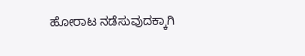ಹೋರಾಟ ನಡೆಸುವುದಕ್ಕಾಗಿ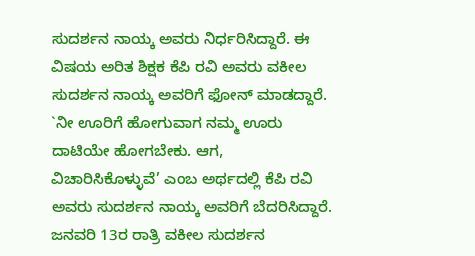ಸುದರ್ಶನ ನಾಯ್ಕ ಅವರು ನಿರ್ಧರಿಸಿದ್ದಾರೆ. ಈ ವಿಷಯ ಅರಿತ ಶಿಕ್ಷಕ ಕೆಪಿ ರವಿ ಅವರು ವಕೀಲ ಸುದರ್ಶನ ನಾಯ್ಕ ಅವರಿಗೆ ಫೋನ್ ಮಾಡದ್ದಾರೆ. `ನೀ ಊರಿಗೆ ಹೋಗುವಾಗ ನಮ್ಮ ಊರು ದಾಟಿಯೇ ಹೋಗಬೇಕು. ಆಗ, ವಿಚಾರಿಸಿಕೊಳ್ಳುವೆ’ ಎಂಬ ಅರ್ಥದಲ್ಲಿ ಕೆಪಿ ರವಿ ಅವರು ಸುದರ್ಶನ ನಾಯ್ಕ ಅವರಿಗೆ ಬೆದರಿಸಿದ್ದಾರೆ.
ಜನವರಿ 13ರ ರಾತ್ರಿ ವಕೀಲ ಸುದರ್ಶನ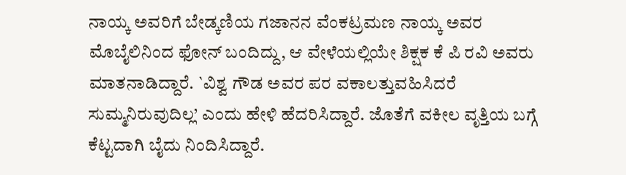ನಾಯ್ಕ ಅವರಿಗೆ ಬೇಡ್ಕಣಿಯ ಗಜಾನನ ವೆಂಕಟ್ರಮಣ ನಾಯ್ಕ ಅವರ ಮೊಬೈಲಿನಿಂದ ಫೋನ್ ಬಂದಿದ್ದು, ಆ ವೇಳೆಯಲ್ಲಿಯೇ ಶಿಕ್ಷಕ ಕೆ ಪಿ ರವಿ ಅವರು ಮಾತನಾಡಿದ್ದಾರೆ. `ವಿಶ್ವ ಗೌಡ ಅವರ ಪರ ವಕಾಲತ್ತುವಹಿಸಿದರೆ ಸುಮ್ಮನಿರುವುದಿಲ್ಲ’ ಎಂದು ಹೇಳಿ ಹೆದರಿಸಿದ್ದಾರೆ. ಜೊತೆಗೆ ವಕೀಲ ವೃತ್ತಿಯ ಬಗ್ಗೆ ಕೆಟ್ಟದಾಗಿ ಬೈದು ನಿಂದಿಸಿದ್ದಾರೆ.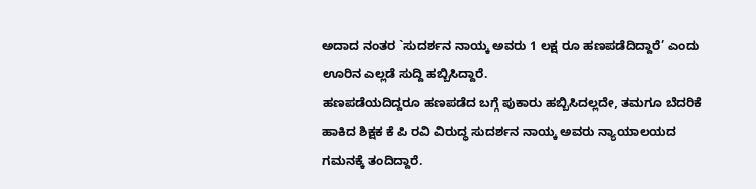ಅದಾದ ನಂತರ `ಸುದರ್ಶನ ನಾಯ್ಕ ಅವರು 1 ಲಕ್ಷ ರೂ ಹಣಪಡೆದಿದ್ದಾರೆ’ ಎಂದು ಊರಿನ ಎಲ್ಲಡೆ ಸುದ್ದಿ ಹಬ್ಬಿಸಿದ್ದಾರೆ.
ಹಣಪಡೆಯದಿದ್ದರೂ ಹಣಪಡೆದ ಬಗ್ಗೆ ಪುಕಾರು ಹಬ್ಬಿಸಿದಲ್ಲದೇ, ತಮಗೂ ಬೆದರಿಕೆ ಹಾಕಿದ ಶಿಕ್ಷಕ ಕೆ ಪಿ ರವಿ ವಿರುದ್ಧ ಸುದರ್ಶನ ನಾಯ್ಕ ಅವರು ನ್ಯಾಯಾಲಯದ ಗಮನಕ್ಕೆ ತಂದಿದ್ದಾರೆ.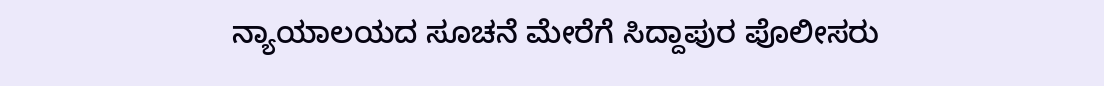ನ್ಯಾಯಾಲಯದ ಸೂಚನೆ ಮೇರೆಗೆ ಸಿದ್ದಾಪುರ ಪೊಲೀಸರು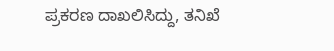ಪ್ರಕರಣ ದಾಖಲಿಸಿದ್ದು, ತನಿಖೆ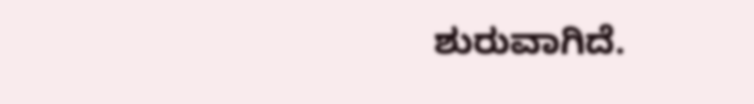ಶುರುವಾಗಿದೆ.